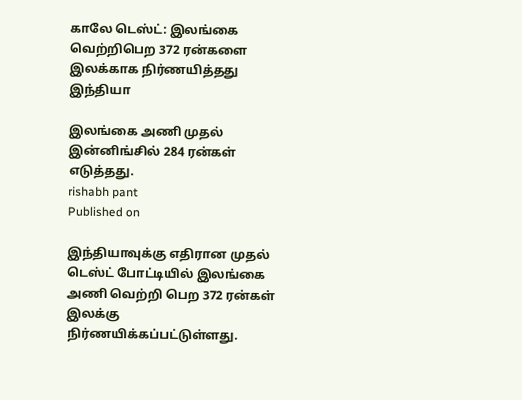காலே டெஸ்ட்: இலங்கை வெற்றிபெற 372 ரன்களை இலக்காக நிர்ணயித்தது இந்தியா

இலங்கை அணி முதல் இன்னிங்சில் 284 ரன்கள் எடுத்தது.
rishabh pant
Published on

இந்தியாவுக்கு எதிரான முதல் டெஸ்ட் போட்டியில் இலங்கை அணி வெற்றி பெற 372 ரன்கள் இலக்கு நிர்ணயிக்கப்பட்டுள்ளது.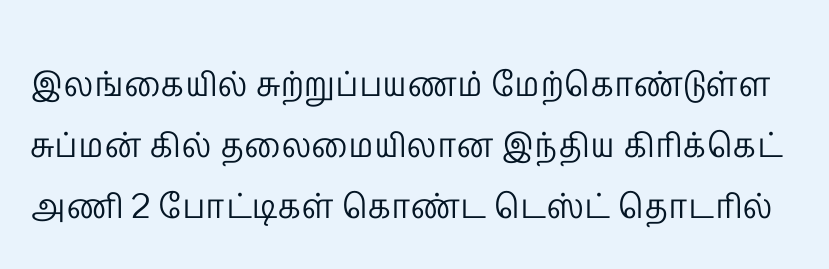இலங்கையில் சுற்றுப்பயணம் மேற்கொண்டுள்ள சுப்மன் கில் தலைமையிலான இந்திய கிரிக்கெட் அணி 2 போட்டிகள் கொண்ட டெஸ்ட் தொடரில்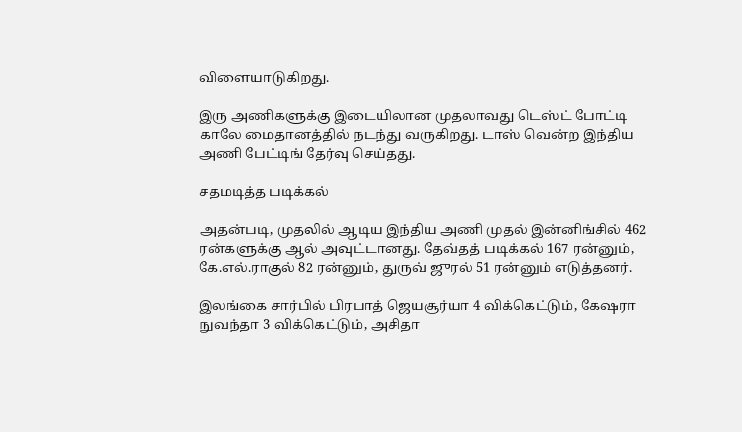விளையாடுகிறது.

இரு அணிகளுக்கு இடையிலான முதலாவது டெஸ்ட் போட்டி காலே மைதானத்தில் நடந்து வருகிறது. டாஸ் வென்ற இந்திய அணி பேட்டிங் தேர்வு செய்தது.

சதமடித்த படிக்கல்

அதன்படி, முதலில் ஆடிய இந்திய அணி முதல் இன்னிங்சில் 462 ரன்களுக்கு ஆல் அவுட்டானது. தேவ்தத் படிக்கல் 167 ரன்னும், கே.எல்.ராகுல் 82 ரன்னும், துருவ் ஜுரல் 51 ரன்னும் எடுத்தனர்.

இலங்கை சார்பில் பிரபாத் ஜெயசூர்யா 4 விக்கெட்டும், கேஷரா நுவந்தா 3 விக்கெட்டும், அசிதா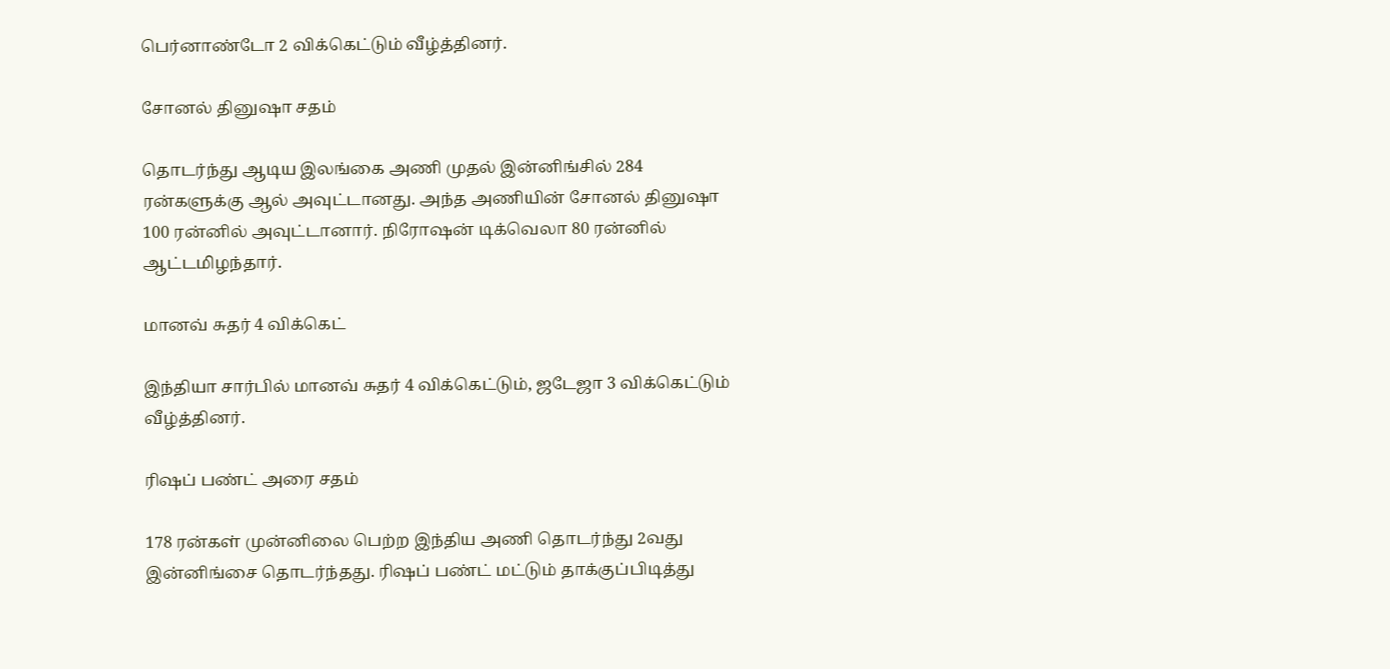பெர்னாண்டோ 2 விக்கெட்டும் வீழ்த்தினர்.

சோனல் தினுஷா சதம்

தொடர்ந்து ஆடிய இலங்கை அணி முதல் இன்னிங்சில் 284 ரன்களுக்கு ஆல் அவுட்டானது. அந்த அணியின் சோனல் தினுஷா 100 ரன்னில் அவுட்டானார். நிரோஷன் டிக்வெலா 80 ரன்னில் ஆட்டமிழந்தார்.

மானவ் சுதர் 4 விக்கெட்

இந்தியா சார்பில் மானவ் சுதர் 4 விக்கெட்டும், ஜடேஜா 3 விக்கெட்டும் வீழ்த்தினர்.

ரிஷப் பண்ட் அரை சதம்

178 ரன்கள் முன்னிலை பெற்ற இந்திய அணி தொடர்ந்து 2வது இன்னிங்சை தொடர்ந்தது. ரிஷப் பண்ட் மட்டும் தாக்குப்பிடித்து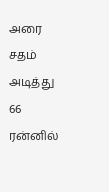அரை சதம் அடித்து 66 ரன்னில்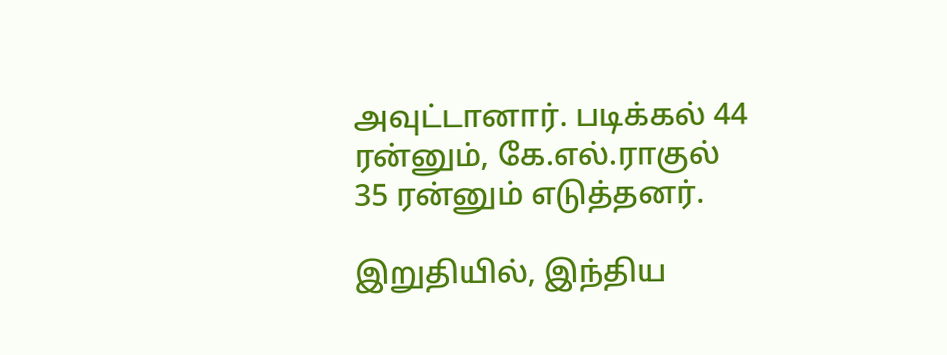அவுட்டானார். படிக்கல் 44 ரன்னும், கே.எல்.ராகுல் 35 ரன்னும் எடுத்தனர்.

இறுதியில், இந்திய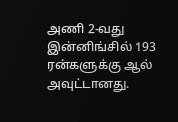அணி 2-வது இன்னிங்சில் 193 ரன்களுக்கு ஆல் அவுட்டானது.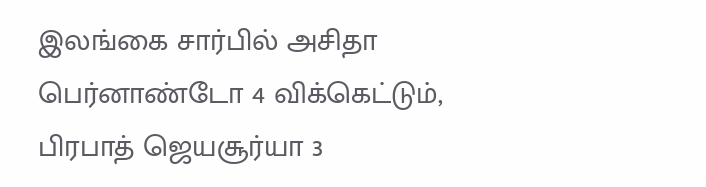இலங்கை சார்பில் அசிதா பெர்னாண்டோ 4 விக்கெட்டும், பிரபாத் ஜெயசூர்யா 3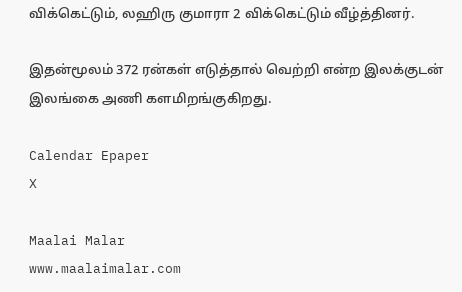விக்கெட்டும், லஹிரு குமாரா 2 விக்கெட்டும் வீழ்த்தினர்.

இதன்மூலம் 372 ரன்கள் எடுத்தால் வெற்றி என்ற இலக்குடன் இலங்கை அணி களமிறங்குகிறது.

Calendar Epaper
X

Maalai Malar
www.maalaimalar.com